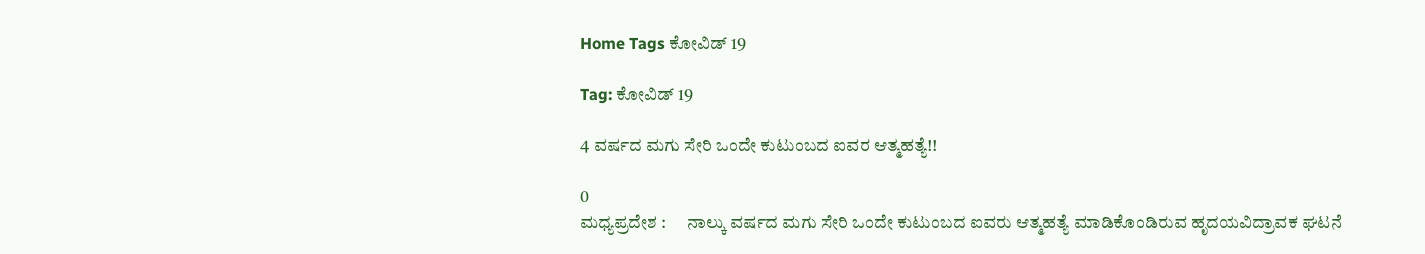Home Tags ಕೋವಿಡ್ 19

Tag: ಕೋವಿಡ್ 19

4 ವರ್ಷದ ಮಗು ಸೇರಿ ಒಂದೇ ಕುಟುಂಬದ ಐವರ ಆತ್ಮಹತ್ಯೆ!!

0
ಮಧ್ಯಪ್ರದೇಶ :      ನಾಲ್ಕು ವರ್ಷದ ಮಗು ಸೇರಿ ಒಂದೇ ಕುಟುಂಬದ ಐವರು ಆತ್ಮಹತ್ಯೆ ಮಾಡಿಕೊಂಡಿರುವ ಹೃದಯವಿದ್ರಾವಕ ಘಟನೆ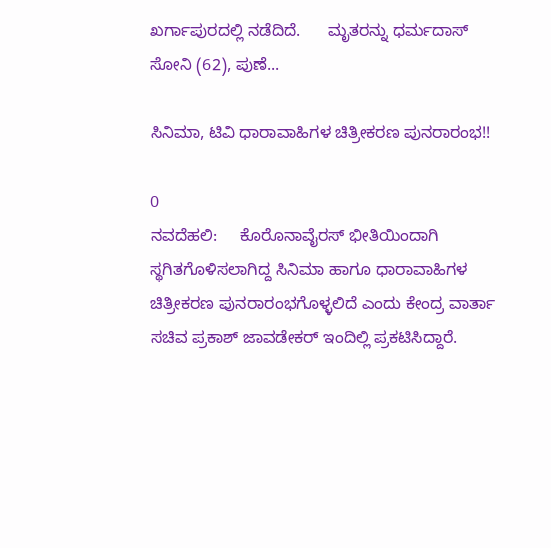ಖರ್ಗಾಪುರದಲ್ಲಿ ನಡೆದಿದೆ.      ಮೃತರನ್ನು ಧರ್ಮದಾಸ್ ಸೋನಿ (62), ಪುಣೆ...

ಸಿನಿಮಾ, ಟಿವಿ ಧಾರಾವಾಹಿಗಳ ಚಿತ್ರೀಕರಣ ಪುನರಾರಂಭ!!

0
ನವದೆಹಲಿ:     ಕೊರೊನಾವೈರಸ್‌ ಭೀತಿಯಿಂದಾಗಿ ಸ್ಥಗಿತಗೊಳಿಸಲಾಗಿದ್ದ ಸಿನಿಮಾ ಹಾಗೂ ಧಾರಾವಾಹಿಗಳ ಚಿತ್ರೀಕರಣ ಪುನರಾರಂಭಗೊಳ್ಳಲಿದೆ ಎಂದು ಕೇಂದ್ರ ವಾರ್ತಾ ಸಚಿವ ಪ್ರಕಾಶ್ ಜಾವಡೇಕರ್ ಇಂದಿಲ್ಲಿ ಪ್ರಕಟಿಸಿದ್ದಾರೆ.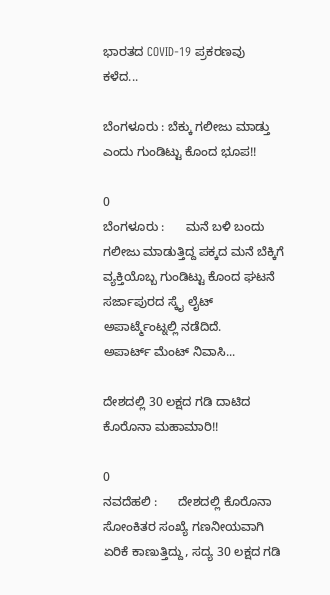ಭಾರತದ COVID-19 ಪ್ರಕರಣವು ಕಳೆದ...

ಬೆಂಗಳೂರು : ಬೆಕ್ಕು ಗಲೀಜು ಮಾಡ್ತು ಎಂದು ಗುಂಡಿಟ್ಟು ಕೊಂದ ಭೂಪ!!

0
ಬೆಂಗಳೂರು :      ಮನೆ ಬಳಿ ಬಂದು ಗಲೀಜು ಮಾಡುತ್ತಿದ್ದ ಪಕ್ಕದ ಮನೆ ಬೆಕ್ಕಿಗೆ ವ್ಯಕ್ತಿಯೊಬ್ಬ ಗುಂಡಿಟ್ಟು ಕೊಂದ ಘಟನೆ  ಸರ್ಜಾಪುರದ ಸ್ಕೈ ಲೈಟ್ ಅಪಾರ್ಟ್ಮೆಂಟ್ನಲ್ಲಿ ನಡೆದಿದೆ.     ಅಪಾರ್ಟ್ ಮೆಂಟ್ ನಿವಾಸಿ...

ದೇಶದಲ್ಲಿ 30 ಲಕ್ಷದ ಗಡಿ ದಾಟಿದ ಕೊರೊನಾ ಮಹಾಮಾರಿ!!

0
ನವದೆಹಲಿ :      ದೇಶದಲ್ಲಿ ಕೊರೊನಾ ಸೋಂಕಿತರ ಸಂಖ್ಯೆ ಗಣನೀಯವಾಗಿ ಏರಿಕೆ ಕಾಣುತ್ತಿದ್ದು, ಸದ್ಯ 30 ಲಕ್ಷದ ಗಡಿ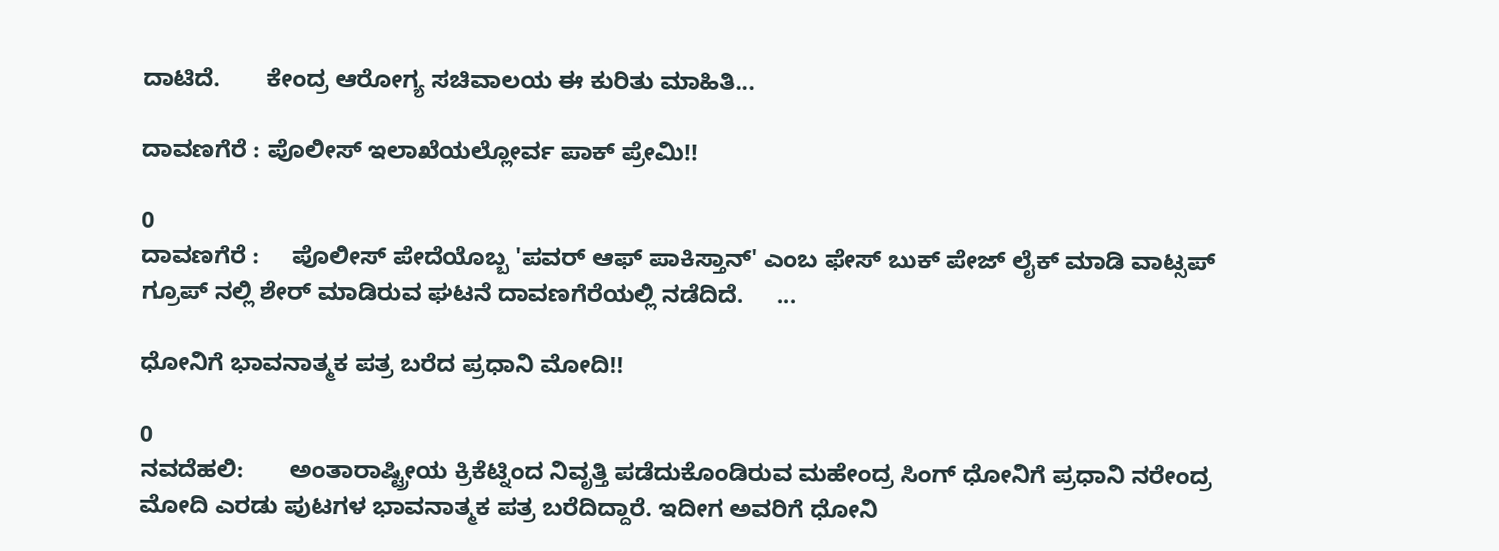ದಾಟಿದೆ.       ಕೇಂದ್ರ ಆರೋಗ್ಯ ಸಚಿವಾಲಯ ಈ ಕುರಿತು ಮಾಹಿತಿ...

ದಾವಣಗೆರೆ : ಪೊಲೀಸ್ ಇಲಾಖೆಯಲ್ಲೋರ್ವ ಪಾಕ್ ಪ್ರೇಮಿ!!

0
ದಾವಣಗೆರೆ :     ಪೊಲೀಸ್ ಪೇದೆಯೊಬ್ಬ 'ಪವರ್ ಆಫ್ ಪಾಕಿಸ್ತಾನ್' ಎಂಬ ಫೇಸ್ ಬುಕ್ ಪೇಜ್ ಲೈಕ್ ಮಾಡಿ ವಾಟ್ಸಪ್ ಗ್ರೂಪ್ ನಲ್ಲಿ ಶೇರ್ ಮಾಡಿರುವ ಘಟನೆ ದಾವಣಗೆರೆಯಲ್ಲಿ ನಡೆದಿದೆ.     ...

ಧೋನಿಗೆ ಭಾವನಾತ್ಮಕ ಪತ್ರ ಬರೆದ ಪ್ರಧಾನಿ ಮೋದಿ!!

0
ನವದೆಹಲಿ:       ಅಂತಾರಾಷ್ಟ್ರೀಯ ಕ್ರಿಕೆಟ್ನಿಂದ ನಿವೃತ್ತಿ ಪಡೆದುಕೊಂಡಿರುವ ಮಹೇಂದ್ರ ಸಿಂಗ್ ಧೋನಿಗೆ ಪ್ರಧಾನಿ ನರೇಂದ್ರ ಮೋದಿ ಎರಡು ಪುಟಗಳ ಭಾವನಾತ್ಮಕ ಪತ್ರ ಬರೆದಿದ್ದಾರೆ. ಇದೀಗ ಅವರಿಗೆ ಧೋನಿ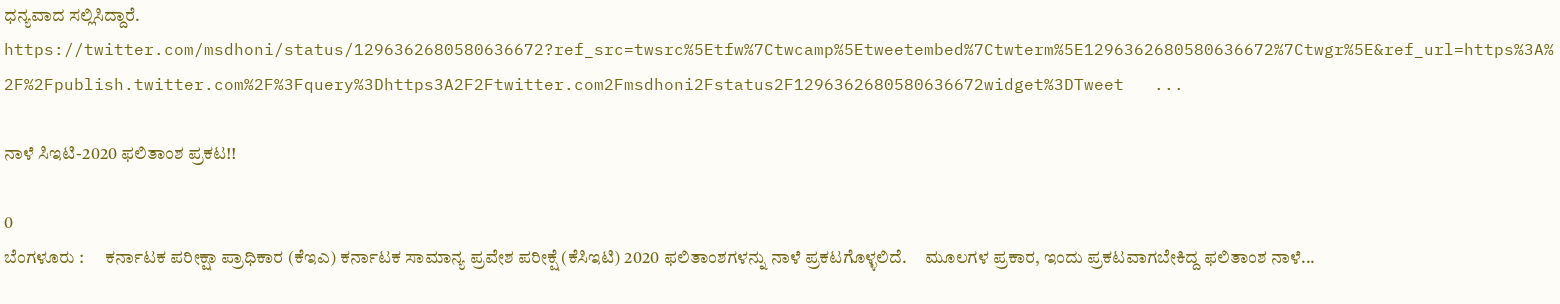ಧನ್ಯವಾದ ಸಲ್ಲಿಸಿದ್ದಾರೆ. https://twitter.com/msdhoni/status/1296362680580636672?ref_src=twsrc%5Etfw%7Ctwcamp%5Etweetembed%7Ctwterm%5E1296362680580636672%7Ctwgr%5E&ref_url=https%3A%2F%2Fpublish.twitter.com%2F%3Fquery%3Dhttps3A2F2Ftwitter.com2Fmsdhoni2Fstatus2F1296362680580636672widget%3DTweet   ...

ನಾಳೆ ಸಿಇಟಿ-2020 ಫಲಿತಾಂಶ ಪ್ರಕಟ!!

0
ಬೆಂಗಳೂರು :      ಕರ್ನಾಟಕ ಪರೀಕ್ಷಾ ಪ್ರಾಧಿಕಾರ (ಕೆಇಎ) ಕರ್ನಾಟಕ ಸಾಮಾನ್ಯ ಪ್ರವೇಶ ಪರೀಕ್ಷೆ (ಕೆಸಿಇಟಿ) 2020 ಫಲಿತಾಂಶಗಳನ್ನು ನಾಳೆ ಪ್ರಕಟಗೊಳ್ಳಲಿದೆ.     ಮೂಲಗಳ ಪ್ರಕಾರ, ಇಂದು ಪ್ರಕಟವಾಗಬೇಕಿದ್ದ ಫಲಿತಾಂಶ ನಾಳೆ...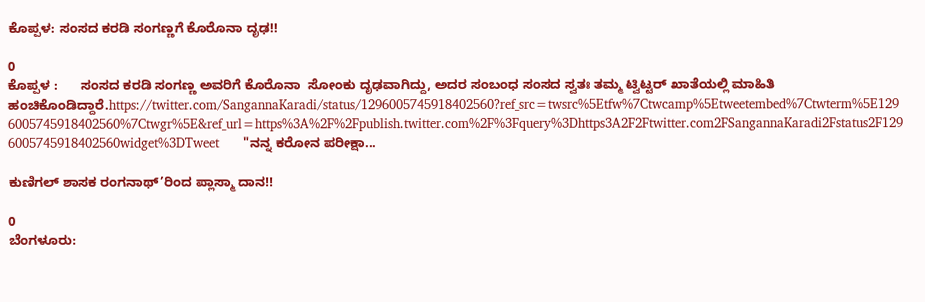ಕೊಪ್ಪಳ: ಸಂಸದ ಕರಡಿ ಸಂಗಣ್ಣಗೆ ಕೊರೊನಾ ದೃಢ!!

0
ಕೊಪ್ಪಳ :      ಸಂಸದ ಕರಡಿ ಸಂಗಣ್ಣ ಅವರಿಗೆ ಕೊರೊನಾ  ಸೋಂಕು ದೃಢವಾಗಿದ್ದು, ಅದರ ಸಂಬಂಧ ಸಂಸದ ಸ್ವತಃ ತಮ್ಮ ಟ್ವಿಟ್ಟರ್ ಖಾತೆಯಲ್ಲಿ ಮಾಹಿತಿ ಹಂಚಿಕೊಂಡಿದ್ದಾರೆ.https://twitter.com/SangannaKaradi/status/1296005745918402560?ref_src=twsrc%5Etfw%7Ctwcamp%5Etweetembed%7Ctwterm%5E1296005745918402560%7Ctwgr%5E&ref_url=https%3A%2F%2Fpublish.twitter.com%2F%3Fquery%3Dhttps3A2F2Ftwitter.com2FSangannaKaradi2Fstatus2F1296005745918402560widget%3DTweet      "ನನ್ನ ಕರೋನ ಪರೀಕ್ಷಾ...

ಕುಣಿಗಲ್ ಶಾಸಕ ರಂಗನಾಥ್’ರಿಂದ ಪ್ಲಾಸ್ಮಾ ದಾನ!!

0
ಬೆಂಗಳೂರು: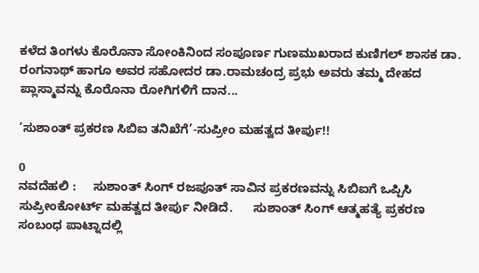ಕಳೆದ ತಿಂಗಳು ಕೊರೊನಾ ಸೋಂಕಿನಿಂದ ಸಂಪೂರ್ಣ ಗುಣಮುಖರಾದ ಕುಣಿಗಲ್ ಶಾಸಕ ಡಾ. ರಂಗನಾಥ್‌ ಹಾಗೂ ಅವರ ಸಹೋದರ ಡಾ.ರಾಮಚಂದ್ರ ಪ್ರಭು ಅವರು ತಮ್ಮ ದೇಹದ ಪ್ಲಾಸ್ಮಾವನ್ನು ಕೊರೊನಾ ರೋಗಿಗಳಿಗೆ ದಾನ...

‘ಸುಶಾಂತ್ ಪ್ರಕರಣ ಸಿಬಿಐ ತನಿಖೆಗೆ’-ಸುಪ್ರೀಂ ಮಹತ್ವದ ತೀರ್ಪು!!

0
ನವದೆಹಲಿ :     ಸುಶಾಂತ್ ಸಿಂಗ್ ರಜಪೂತ್ ಸಾವಿನ ಪ್ರಕರಣವನ್ನು ಸಿಬಿಐಗೆ ಒಪ್ಪಿಸಿ ಸುಪ್ರೀಂಕೋರ್ಟ್ ಮಹತ್ವದ ತೀರ್ಪು ನೀಡಿದೆ.      ಸುಶಾಂತ್ ಸಿಂಗ್ ಆತ್ಮಹತ್ಯೆ ಪ್ರಕರಣ ಸಂಬಂಧ ಪಾಟ್ನಾದಲ್ಲಿ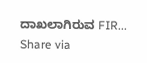ದಾಖಲಾಗಿರುವ FIR...
Share via